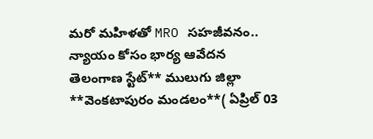మరో మహిళతో MRO సహజీవనం.. న్యాయం కోసం భార్య ఆవేదన
తెలంగాణ స్టేట్** ములుగు జిల్లా **వెంకటాపురం మండలం**( ఏప్రిల్ 03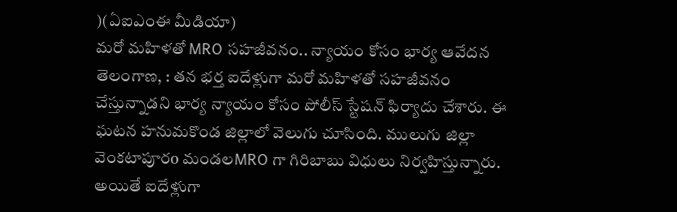)(ఏఐఎంఈ మీడియా)
మరో మహిళతో MRO సహజీవనం.. న్యాయం కోసం భార్య ఆవేదన
తెలంగాణ, : తన భర్త ఐదేళ్లుగా మరో మహిళతో సహజీవనం చేస్తున్నాడని భార్య న్యాయం కోసం పోలీస్ స్టేషన్ ఫిర్యాదు చేశారు. ఈ ఘటన హనుమకొండ జిల్లాలో వెలుగు చూసింది. ములుగు జిల్లా వెంకటాపూరo మండలMRO గా గిరిబాబు విధులు నిర్వహిస్తున్నారు. అయితే ఐదేళ్లుగా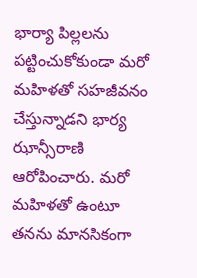భార్యా పిల్లలను పట్టించుకోకుండా మరో మహిళతో సహజీవనం చేస్తున్నాడని భార్య ఝాన్సీరాణి ఆరోపించారు. మరో మహిళతో ఉంటూ తనను మానసికంగా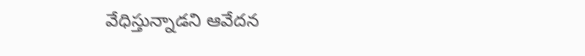వేధిస్తున్నాడని ఆవేదన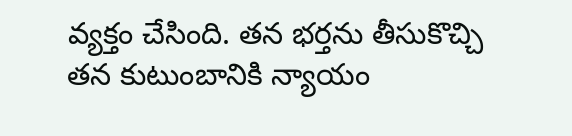వ్యక్తం చేసింది. తన భర్తను తీసుకొచ్చి తన కుటుంబానికి న్యాయం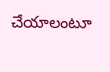చేయాలంటూ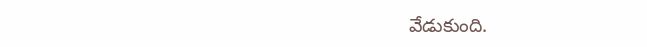వేడుకుంది.